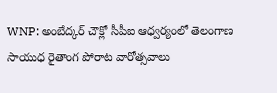WNP: అంబేద్కర్ చౌక్లో సీపీఐ ఆధ్వర్యంలో తెలంగాణ సాయుధ రైతాంగ పోరాట వారోత్సవాలు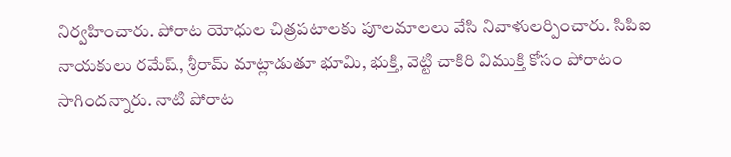నిర్వహించారు. పోరాట యోధుల చిత్రపటాలకు పూలమాలలు వేసి నివాళులర్పించారు. సిపిఐ నాయకులు రమేష్, శ్రీరామ్ మాట్లాడుతూ భూమి, భుక్తి, వెట్టి చాకిరి విముక్తి కోసం పోరాటం సాగిందన్నారు. నాటి పోరాట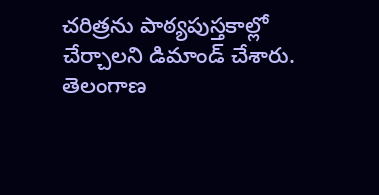చరిత్రను పాఠ్యపుస్తకాల్లో చేర్చాలని డిమాండ్ చేశారు.
తెలంగాణ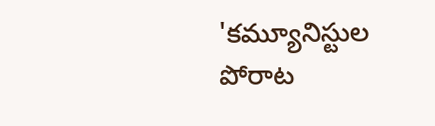'కమ్యూనిస్టుల పోరాట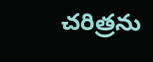చరిత్రను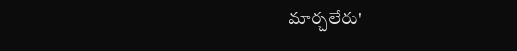మార్చలేరు'